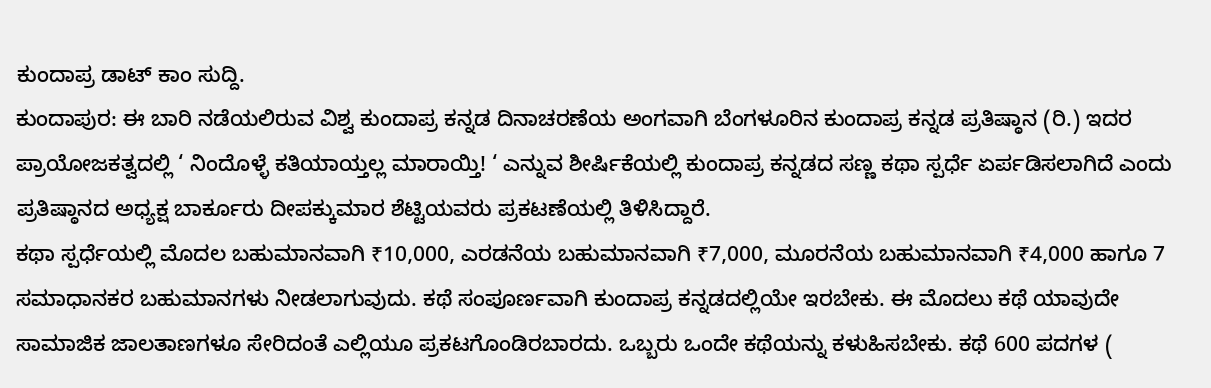ಕುಂದಾಪ್ರ ಡಾಟ್ ಕಾಂ ಸುದ್ದಿ.
ಕುಂದಾಪುರ: ಈ ಬಾರಿ ನಡೆಯಲಿರುವ ವಿಶ್ವ ಕುಂದಾಪ್ರ ಕನ್ನಡ ದಿನಾಚರಣೆಯ ಅಂಗವಾಗಿ ಬೆಂಗಳೂರಿನ ಕುಂದಾಪ್ರ ಕನ್ನಡ ಪ್ರತಿಷ್ಠಾನ (ರಿ.) ಇದರ ಪ್ರಾಯೋಜಕತ್ವದಲ್ಲಿ ‘ ನಿಂದೊಳ್ಳೆ ಕತಿಯಾಯ್ತಲ್ಲ ಮಾರಾಯ್ತಿ! ‘ ಎನ್ನುವ ಶೀರ್ಷಿಕೆಯಲ್ಲಿ ಕುಂದಾಪ್ರ ಕನ್ನಡದ ಸಣ್ಣ ಕಥಾ ಸ್ಪರ್ಧೆ ಏರ್ಪಡಿಸಲಾಗಿದೆ ಎಂದು ಪ್ರತಿಷ್ಠಾನದ ಅಧ್ಯಕ್ಷ ಬಾರ್ಕೂರು ದೀಪಕ್ಕುಮಾರ ಶೆಟ್ಟಿಯವರು ಪ್ರಕಟಣೆಯಲ್ಲಿ ತಿಳಿಸಿದ್ದಾರೆ.
ಕಥಾ ಸ್ಪರ್ಧೆಯಲ್ಲಿ ಮೊದಲ ಬಹುಮಾನವಾಗಿ ₹10,000, ಎರಡನೆಯ ಬಹುಮಾನವಾಗಿ ₹7,000, ಮೂರನೆಯ ಬಹುಮಾನವಾಗಿ ₹4,000 ಹಾಗೂ 7 ಸಮಾಧಾನಕರ ಬಹುಮಾನಗಳು ನೀಡಲಾಗುವುದು. ಕಥೆ ಸಂಪೂರ್ಣವಾಗಿ ಕುಂದಾಪ್ರ ಕನ್ನಡದಲ್ಲಿಯೇ ಇರಬೇಕು. ಈ ಮೊದಲು ಕಥೆ ಯಾವುದೇ ಸಾಮಾಜಿಕ ಜಾಲತಾಣಗಳೂ ಸೇರಿದಂತೆ ಎಲ್ಲಿಯೂ ಪ್ರಕಟಗೊಂಡಿರಬಾರದು. ಒಬ್ಬರು ಒಂದೇ ಕಥೆಯನ್ನು ಕಳುಹಿಸಬೇಕು. ಕಥೆ 600 ಪದಗಳ (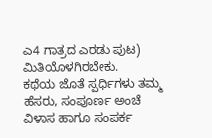ಎ4 ಗಾತ್ರದ ಎರಡು ಪುಟ) ಮಿತಿಯೊಳಗಿರಬೇಕು.
ಕಥೆಯ ಜೊತೆ ಸ್ಪರ್ಧಿಗಳು ತಮ್ಮ ಹೆಸರು, ಸಂಪೂರ್ಣ ಅಂಚೆ ವಿಳಾಸ ಹಾಗೂ ಸಂಪರ್ಕ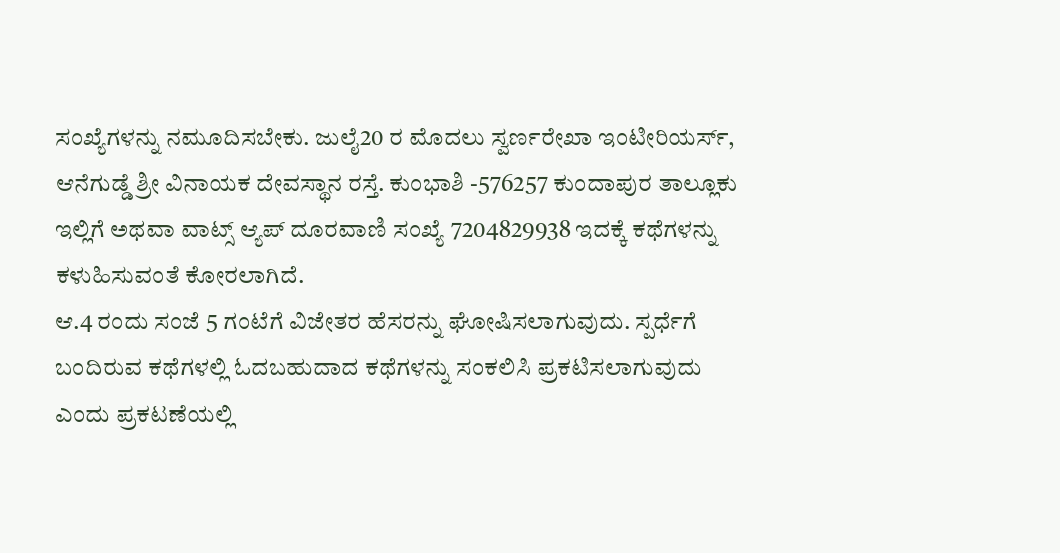ಸಂಖ್ಯೆಗಳನ್ನು ನಮೂದಿಸಬೇಕು. ಜುಲೈ20 ರ ಮೊದಲು ಸ್ವರ್ಣರೇಖಾ ಇಂಟೀರಿಯರ್ಸ್, ಆನೆಗುಡ್ಡೆ ಶ್ರೀ ವಿನಾಯಕ ದೇವಸ್ಥಾನ ರಸ್ತೆ. ಕುಂಭಾಶಿ -576257 ಕುಂದಾಪುರ ತಾಲ್ಲೂಕು ಇಲ್ಲಿಗೆ ಅಥವಾ ವಾಟ್ಸ್ ಆ್ಯಪ್ ದೂರವಾಣಿ ಸಂಖ್ಯೆ 7204829938 ಇದಕ್ಕೆ ಕಥೆಗಳನ್ನು ಕಳುಹಿಸುವಂತೆ ಕೋರಲಾಗಿದೆ.
ಆ.4 ರಂದು ಸಂಜೆ 5 ಗಂಟೆಗೆ ವಿಜೇತರ ಹೆಸರನ್ನು ಘೋಷಿಸಲಾಗುವುದು. ಸ್ಪರ್ಧೆಗೆ ಬಂದಿರುವ ಕಥೆಗಳಲ್ಲಿ ಓದಬಹುದಾದ ಕಥೆಗಳನ್ನು ಸಂಕಲಿಸಿ ಪ್ರಕಟಿಸಲಾಗುವುದು ಎಂದು ಪ್ರಕಟಣೆಯಲ್ಲಿ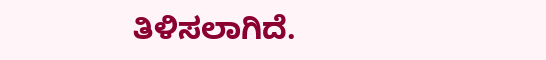ತಿಳಿಸಲಾಗಿದೆ.